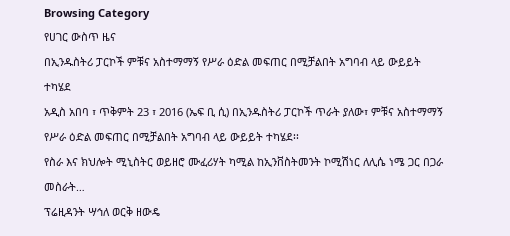Browsing Category
የሀገር ውስጥ ዜና
በኢንዱስትሪ ፓርኮች ምቹና አስተማማኝ የሥራ ዕድል መፍጠር በሚቻልበት አግባብ ላይ ውይይት ተካሄደ
አዲስ አበባ ፣ ጥቅምት 23 ፣ 2016 (ኤፍ ቢ ሲ) በኢንዱስትሪ ፓርኮች ጥራት ያለው፣ ምቹና አስተማማኝ የሥራ ዕድል መፍጠር በሚቻልበት አግባብ ላይ ውይይት ተካሄደ፡፡
የስራ እና ክህሎት ሚኒስትር ወይዘሮ ሙፈሪሃት ካሚል ከኢንቨስትመንት ኮሚሽነር ለሊሴ ነሜ ጋር በጋራ መስራት…
ፕሬዚዳንት ሣኅለ ወርቅ ዘውዴ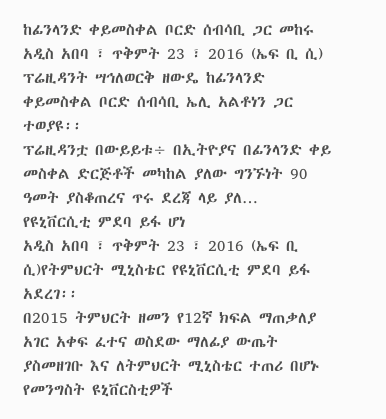ከፊንላንድ ቀይመስቀል ቦርድ ሰብሳቢ ጋር መከሩ
አዲስ አበባ ፣ ጥቅምት 23 ፣ 2016 (ኤፍ ቢ ሲ) ፕሬዚዳንት ሣኅለወርቅ ዘውዴ ከፊንላንድ ቀይመስቀል ቦርድ ሰብሳቢ ኤሊ አልቶነን ጋር ተወያዩ፡፡
ፕሬዚዳንቷ በውይይቱ÷ በኢትዮያና በፊንላንድ ቀይ መስቀል ድርጅቶች መካከል ያለው ግንኙነት 90 ዓመት ያስቆጠረና ጥሩ ደረጃ ላይ ያለ…
የዩኒቨርሲቲ ምደባ ይፋ ሆነ
አዲስ አበባ ፣ ጥቅምት 23 ፣ 2016 (ኤፍ ቢ ሲ)የትምህርት ሚኒስቴር የዩኒቨርሲቲ ምደባ ይፋ አደረገ፡፡
በ2015 ትምህርት ዘመን የ12ኛ ክፍል ማጠቃለያ አገር አቀፍ ፈተና ወስደው ማለፊያ ውጤት ያስመዘገቡ እና ለትምህርት ሚኒስቴር ተጠሪ በሆኑ የመንግስት ዩኒቨርስቲዎች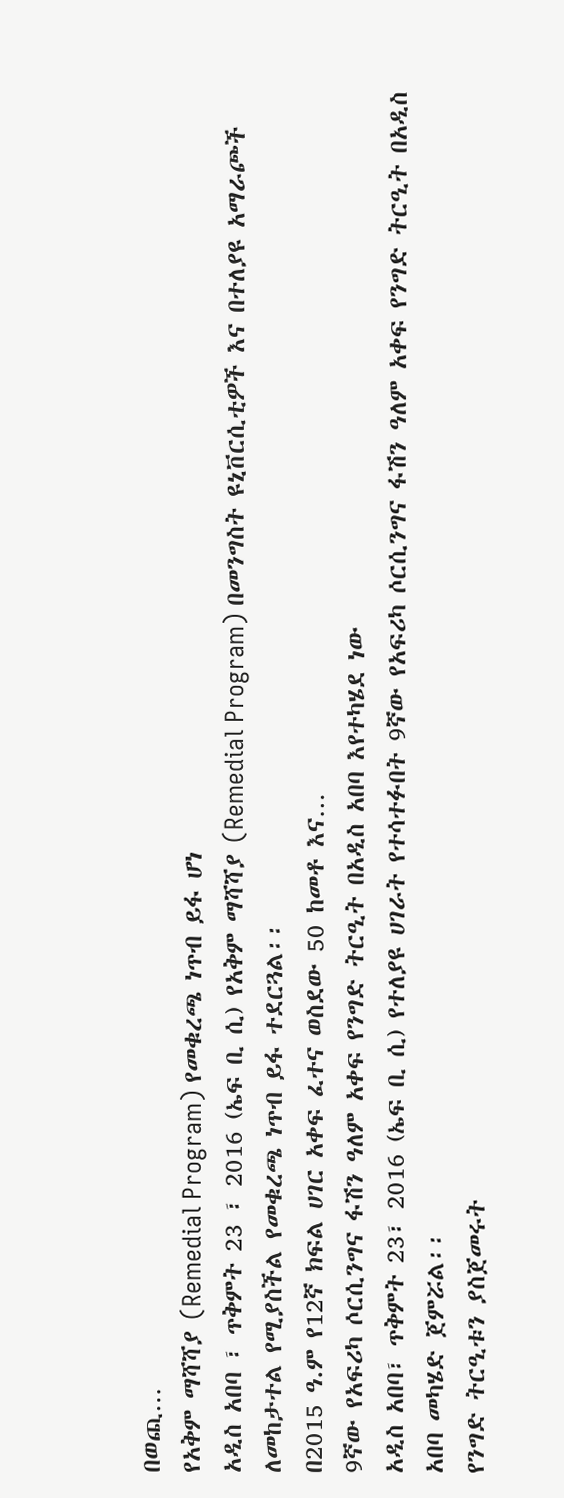በወጪ…
የአቅም ማሻሻያ (Remedial Program) የመቁረጫ ነጥብ ይፋ ሆነ
አዲስ አበባ ፣ ጥቅምት 23 ፣ 2016 (ኤፍ ቢ ሲ) የአቅም ማሻሻያ (Remedial Program) በመንግስት ዩኒቨርሲቲዎች እና በተለያዩ አማራጮች ለመከታተል የሚያስችል የመቁረጫ ነጥብ ይፋ ተደርጓል፡፡
በ2015 ዓ.ም የ12ኛ ክፍል ሀገር አቀፍ ፈተና ወስደው 50 ከመቶ እና…
9ኛው የአፍሪካ ሶርሲንግና ፋሽን ዓለም አቀፍ የንግድ ትርዒት በአዲስ አበባ እየተካሄደ ነው
አዲስ አበባ፣ ጥቅምት 23፣ 2016 (ኤፍ ቢ ሲ) የተለያዩ ሀገራት የተሳተፉበት 9ኛው የአፍሪካ ሶርሲንግና ፋሽን ዓለም አቀፍ የንግድ ትርዒት በአዲስ አበባ መካሄድ ጀምሯል፡፡
የንግድ ትርዒቱን ያስጀመሩት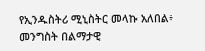የኢንዱስትሪ ሚኒስትር መላኩ አለበል፥ መንግስት በልማታዊ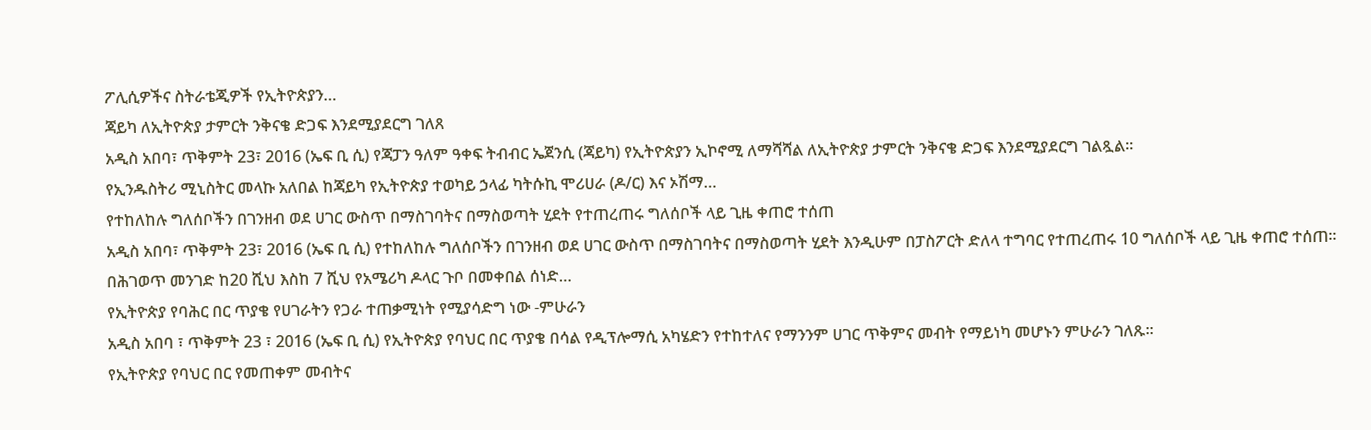ፖሊሲዎችና ስትራቴጂዎች የኢትዮጵያን…
ጃይካ ለኢትዮጵያ ታምርት ንቅናቄ ድጋፍ እንደሚያደርግ ገለጸ
አዲስ አበባ፣ ጥቅምት 23፣ 2016 (ኤፍ ቢ ሲ) የጃፓን ዓለም ዓቀፍ ትብብር ኤጀንሲ (ጃይካ) የኢትዮጵያን ኢኮኖሚ ለማሻሻል ለኢትዮጵያ ታምርት ንቅናቄ ድጋፍ እንደሚያደርግ ገልጿል፡፡
የኢንዱስትሪ ሚኒስትር መላኩ አለበል ከጃይካ የኢትዮጵያ ተወካይ ኃላፊ ካትሱኪ ሞሪሀራ (ዶ/ር) እና ኦሽማ…
የተከለከሉ ግለሰቦችን በገንዘብ ወደ ሀገር ውስጥ በማስገባትና በማስወጣት ሂደት የተጠረጠሩ ግለሰቦች ላይ ጊዜ ቀጠሮ ተሰጠ
አዲስ አበባ፣ ጥቅምት 23፣ 2016 (ኤፍ ቢ ሲ) የተከለከሉ ግለሰቦችን በገንዘብ ወደ ሀገር ውስጥ በማስገባትና በማስወጣት ሂደት እንዲሁም በፓስፖርት ድለላ ተግባር የተጠረጠሩ 10 ግለሰቦች ላይ ጊዜ ቀጠሮ ተሰጠ።
በሕገወጥ መንገድ ከ20 ሺህ እስከ 7 ሺህ የአሜሪካ ዶላር ጉቦ በመቀበል ሰነድ…
የኢትዮጵያ የባሕር በር ጥያቄ የሀገራትን የጋራ ተጠቃሚነት የሚያሳድግ ነው -ምሁራን
አዲስ አበባ ፣ ጥቅምት 23 ፣ 2016 (ኤፍ ቢ ሲ) የኢትዮጵያ የባህር በር ጥያቄ በሳል የዲፕሎማሲ አካሄድን የተከተለና የማንንም ሀገር ጥቅምና መብት የማይነካ መሆኑን ምሁራን ገለጹ፡፡
የኢትዮጵያ የባህር በር የመጠቀም መብትና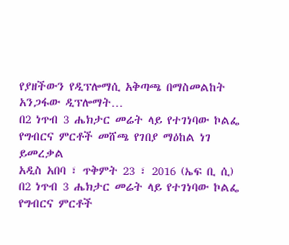የያዘችውን የዲፕሎማሲ አቅጣጫ በማስመልከት አንጋፋው ዲፕሎማት…
በ2 ነጥብ 3 ሔክታር መሬት ላይ የተገነባው ኮልፌ የግብርና ምርቶች መሸጫ የገበያ ማዕከል ነገ ይመረቃል
አዲስ አበባ ፣ ጥቅምት 23 ፣ 2016 (ኤፍ ቢ ሲ) በ2 ነጥብ 3 ሔክታር መሬት ላይ የተገነባው ኮልፌ የግብርና ምርቶች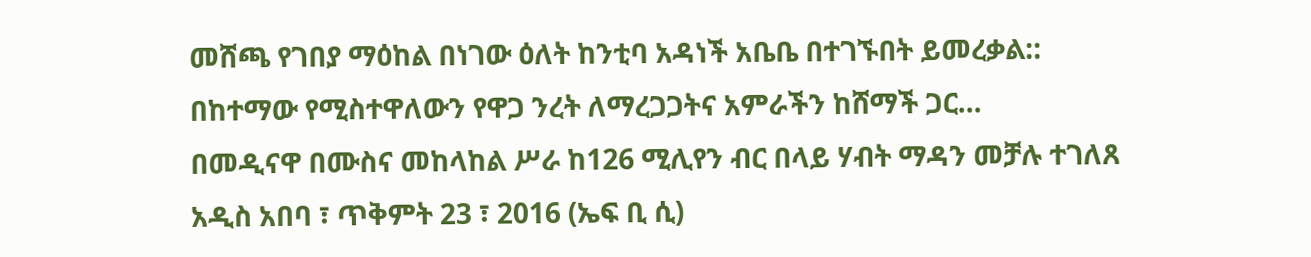መሸጫ የገበያ ማዕከል በነገው ዕለት ከንቲባ አዳነች አቤቤ በተገኙበት ይመረቃል::
በከተማው የሚስተዋለውን የዋጋ ንረት ለማረጋጋትና አምራችን ከሸማች ጋር…
በመዲናዋ በሙስና መከላከል ሥራ ከ126 ሚሊየን ብር በላይ ሃብት ማዳን መቻሉ ተገለጸ
አዲስ አበባ ፣ ጥቅምት 23 ፣ 2016 (ኤፍ ቢ ሲ)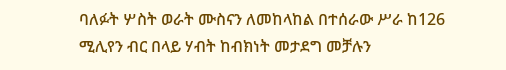ባለፉት ሦስት ወራት ሙስናን ለመከላከል በተሰራው ሥራ ከ126 ሚሊየን ብር በላይ ሃብት ከብክነት መታደግ መቻሉን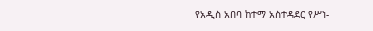የአዲስ አበባ ከተማ አስተዳደር የሥነ-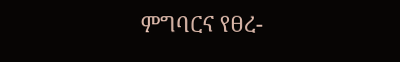ምግባርና የፀረ-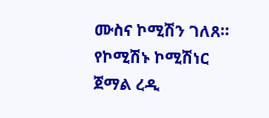ሙስና ኮሚሽን ገለጸ።
የኮሚሽኑ ኮሚሽነር ጀማል ረዲ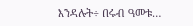እንዳሉት÷ በሩብ ዓመቱ…